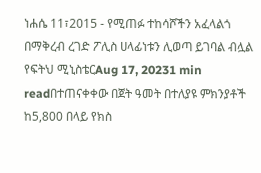ነሐሴ 11፣2015 - የሚጠፉ ተከሳሾችን አፈላልጎ በማቅረብ ረገድ ፖሊስ ሀላፊነቱን ሊወጣ ይገባል ብሏል የፍትህ ሚኒስቴርAug 17, 20231 min readበተጠናቀቀው በጀት ዓመት በተለያዩ ምክንያቶች ከ5,800 በላይ የክስ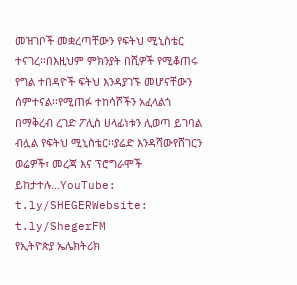መዝገቦች መቋረጣቸውን የፍትህ ሚኒስቴር ተናገረ፡፡በእዚህም ምክንያት በሺዎች የሚቆጠሩ የግል ተበዳዮች ፍትህ እንዳያገኙ መሆናቸውን ሰምተናል፡፡የሚጠፉ ተከሳሾችን አፈላልጎ በማቅረብ ረገድ ፖሊስ ሀላፊነቱን ሊወጣ ይገባል ብሏል የፍትህ ሚኒስቴር፡፡ያሬድ እንዳሻውየሸገርን ወሬዎች፣ መረጃ እና ፕሮግራሞች ይከታተሉ…YouTube: t.ly/SHEGERWebsite: t.ly/ShegerFM
የኢትዮጵያ ኤሌክትሪክ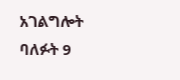አገልግሎት ባለፉት 9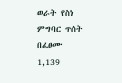ወራት የስነ ምግባር ጥሰት በፈፀሙ 1,139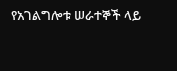የአገልግሎቱ ሠራተኞች ላይ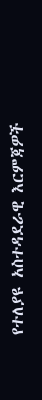የተለያዩ አስተዳደራዊ እርምጃዎች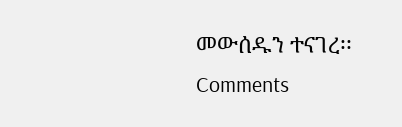መውሰዱን ተናገረ፡፡
Comments